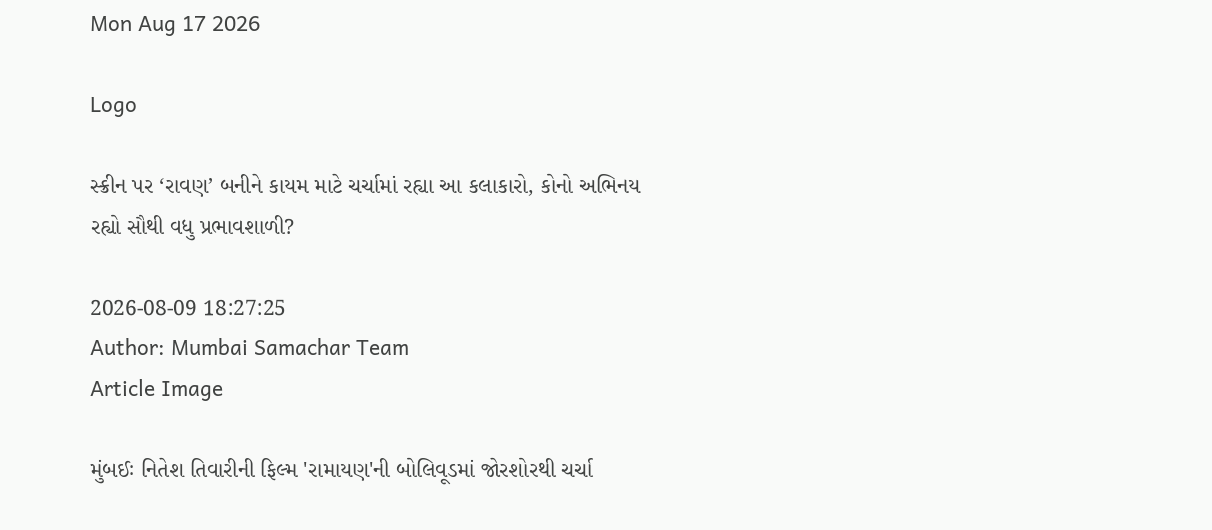Mon Aug 17 2026

Logo

સ્ક્રીન પર ‘રાવણ’ બનીને કાયમ માટે ચર્ચામાં રહ્યા આ કલાકારો, કોનો અભિનય રહ્યો સૌથી વધુ પ્રભાવશાળી?

2026-08-09 18:27:25
Author: Mumbai Samachar Team
Article Image

મુંબઈઃ નિતેશ તિવારીની ફિલ્મ 'રામાયણ'ની બોલિવૂડમાં જોરશોરથી ચર્ચા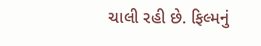ચાલી રહી છે. ફિલ્મનું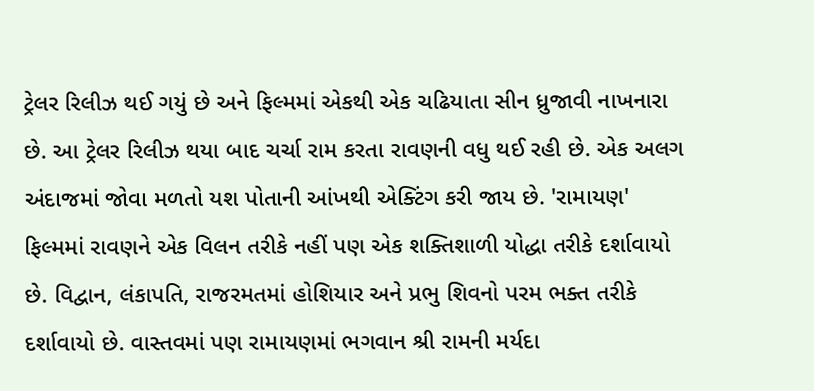ટ્રેલર રિલીઝ થઈ ગયું છે અને ફિલ્મમાં એકથી એક ચઢિયાતા સીન ધ્રુજાવી નાખનારા છે. આ ટ્રેલર રિલીઝ થયા બાદ ચર્ચા રામ કરતા રાવણની વધુ થઈ રહી છે. એક અલગ અંદાજમાં જોવા મળતો યશ પોતાની આંખથી એક્ટિંગ કરી જાય છે. 'રામાયણ' ફિલ્મમાં રાવણને એક વિલન તરીકે નહીં પણ એક શક્તિશાળી યોદ્ધા તરીકે દર્શાવાયો છે. વિદ્વાન, લંકાપતિ, રાજરમતમાં હોશિયાર અને પ્રભુ શિવનો પરમ ભક્ત તરીકે દર્શાવાયો છે. વાસ્તવમાં પણ રામાયણમાં ભગવાન શ્રી રામની મર્યદા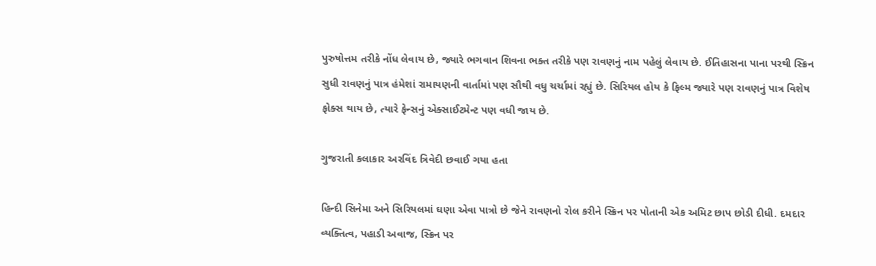પુરુષોત્તમ તરીકે નોંધ લેવાય છે, જ્યારે ભગવાન શિવના ભક્ત તરીકે પણ રાવણનું નામ પહેલું લેવાય છે. ઈતિહાસના પાના પરથી સ્ક્રિન સુધી રાવણનું પાત્ર હંમેશાં રામાયણની વાર્તામાં પણ સૌથી વધુ ચર્ચામાં રહ્યું છે. સિરિયલ હોય કે ફિલ્મ જ્યારે પણ રાવણનું પાત્ર વિશેષ ફોક્સ થાય છે, ત્યારે ફેન્સનું એક્સાઈટમેન્ટ પણ વધી જાય છે.

ગુજરાતી કલાકાર અરવિંદ ત્રિવેદી છવાઈ ગયા હતા

હિન્દી સિનેમા અને સિરિયલમાં ઘણા એવા પાત્રો છે જેને રાવણનો રોલ કરીને સ્ક્રિન પર પોતાની એક અમિટ છાપ છોડી દીધી. દમદાર વ્યક્તિત્વ, પહાડી અવાજ, સ્ક્રિન પર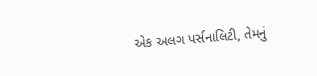એક અલગ પર્સનાલિટી, તેમનું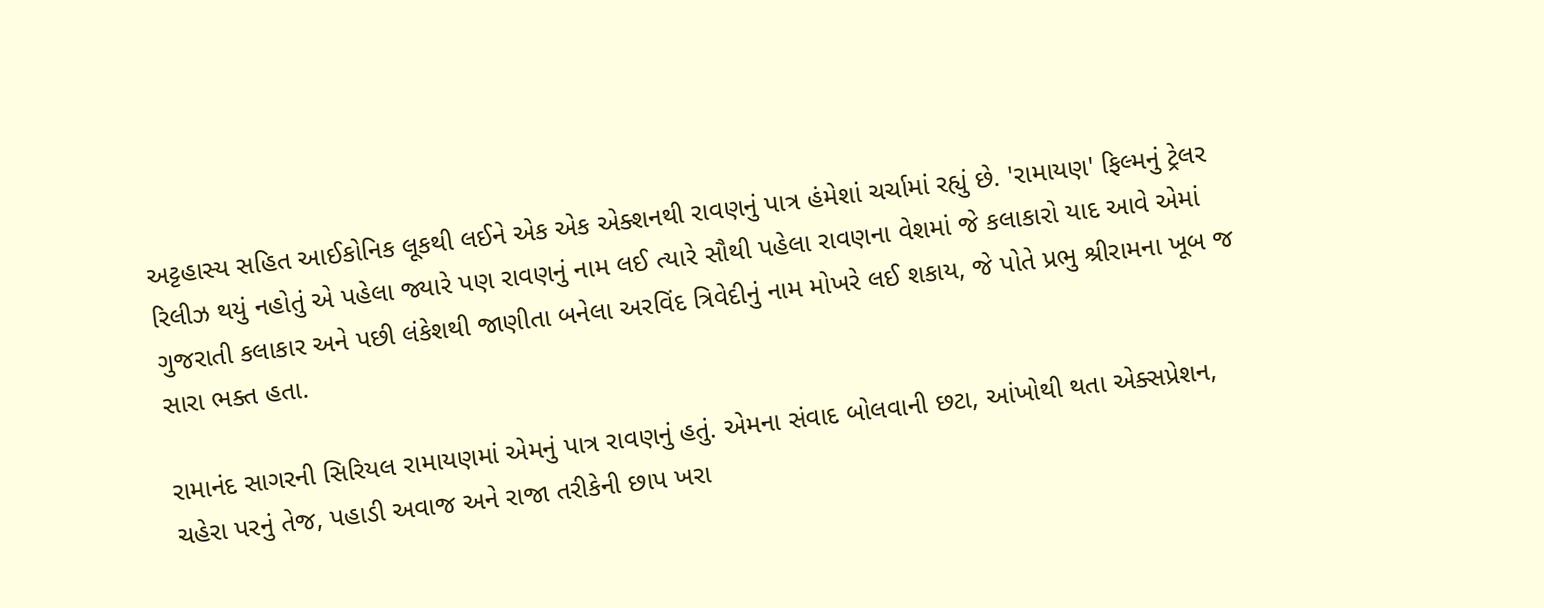અટ્ટહાસ્ય સહિત આઈકોનિક લૂકથી લઈને એક એક એક્શનથી રાવણનું પાત્ર હંમેશાં ચર્ચામાં રહ્યું છે. 'રામાયણ' ફિલ્મનું ટ્રેલર રિલીઝ થયું નહોતું એ પહેલા જ્યારે પણ રાવણનું નામ લઈ ત્યારે સૌથી પહેલા રાવણના વેશમાં જે કલાકારો યાદ આવે એમાં ગુજરાતી કલાકાર અને પછી લંકેશથી જાણીતા બનેલા અરવિંદ ત્રિવેદીનું નામ મોખરે લઈ શકાય, જે પોતે પ્રભુ શ્રીરામના ખૂબ જ સારા ભક્ત હતા.

રામાનંદ સાગરની સિરિયલ રામાયણમાં એમનું પાત્ર રાવણનું હતું. એમના સંવાદ બોલવાની છટા, આંખોથી થતા એક્સપ્રેશન, ચહેરા પરનું તેજ, પહાડી અવાજ અને રાજા તરીકેની છાપ ખરા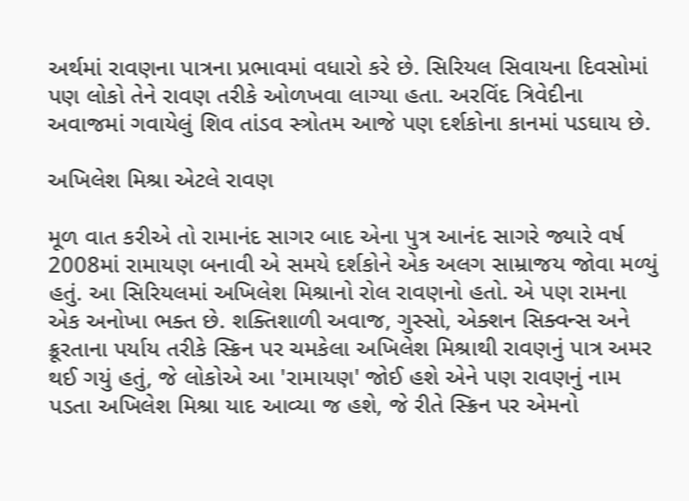અર્થમાં રાવણના પાત્રના પ્રભાવમાં વધારો કરે છે. સિરિયલ સિવાયના દિવસોમાં પણ લોકો તેને રાવણ તરીકે ઓળખવા લાગ્યા હતા. અરવિંદ ત્રિવેદીના અવાજમાં ગવાયેલું શિવ તાંડવ સ્ત્રોતમ આજે પણ દર્શકોના કાનમાં પડઘાય છે.

અખિલેશ મિશ્રા એટલે રાવણ

મૂળ વાત કરીએ તો રામાનંદ સાગર બાદ એના પુત્ર આનંદ સાગરે જ્યારે વર્ષ 2008માં રામાયણ બનાવી એ સમયે દર્શકોને એક અલગ સામ્રાજય જોવા મળ્યું હતું. આ સિરિયલમાં અખિલેશ મિશ્રાનો રોલ રાવણનો હતો. એ પણ રામના એક અનોખા ભક્ત છે. શક્તિશાળી અવાજ, ગુસ્સો, એક્શન સિક્વન્સ અને ક્રૂરતાના પર્યાય તરીકે સ્ક્રિન પર ચમકેલા અખિલેશ મિશ્રાથી રાવણનું પાત્ર અમર થઈ ગયું હતું, જે લોકોએ આ 'રામાયણ' જોઈ હશે એને પણ રાવણનું નામ પડતા અખિલેશ મિશ્રા યાદ આવ્યા જ હશે, જે રીતે સ્ક્રિન પર એમનો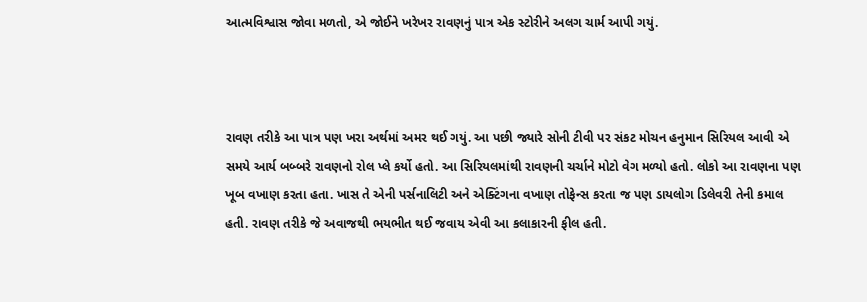આત્મવિશ્વાસ જોવા મળતો, એ જોઈને ખરેખર રાવણનું પાત્ર એક સ્ટોરીને અલગ ચાર્મ આપી ગયું.



રાવણ તરીકે આ પાત્ર પણ ખરા અર્થમાં અમર થઈ ગયું. આ પછી જ્યારે સોની ટીવી પર સંકટ મોચન હનુમાન સિરિયલ આવી એ સમયે આર્ય બબ્બરે રાવણનો રોલ પ્લે કર્યો હતો. આ સિરિયલમાંથી રાવણની ચર્ચાને મોટો વેગ મળ્યો હતો. લોકો આ રાવણના પણ ખૂબ વખાણ કરતા હતા. ખાસ તે એની પર્સનાલિટી અને એક્ટિંગના વખાણ તોફેન્સ કરતા જ પણ ડાયલોગ ડિલેવરી તેની કમાલ હતી. રાવણ તરીકે જે અવાજથી ભયભીત થઈ જવાય એવી આ કલાકારની ફીલ હતી.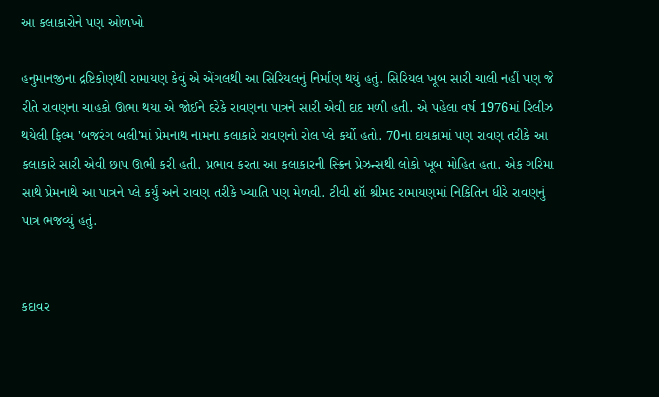આ કલાકારોને પણ ઓળખો

હનુમાનજીના દ્રષ્ટિકોણથી રામાયણ કેવું એ એંગલથી આ સિરિયલનું નિર્માણ થયું હતું. સિરિયલ ખૂબ સારી ચાલી નહીં પણ જે રીતે રાવણના ચાહકો ઊભા થયા એ જોઈને દરેકે રાવણના પાત્રને સારી એવી દાદ મળી હતી. એ પહેલા વર્ષ 1976માં રિલીઝ થયેલી ફિલ્મ 'બજરંગ બલી'માં પ્રેમનાથ નામના કલાકારે રાવણનો રોલ પ્લે કર્યો હતો. 70ના દાયકામાં પણ રાવણ તરીકે આ કલાકારે સારી એવી છાપ ઊભી કરી હતી. પ્રભાવ કરતા આ કલાકારની સ્ક્રિન પ્રેઝન્સથી લોકો ખૂબ મોહિત હતા. એક ગરિમા સાથે પ્રેમનાથે આ પાત્રને પ્લે કર્યું અને રાવણ તરીકે ખ્યાતિ પણ મેળવી. ટીવી શૉ શ્રીમદ રામાયણમાં નિકિતિન ધીરે રાવણનું પાત્ર ભજવ્યું હતું.


કદાવર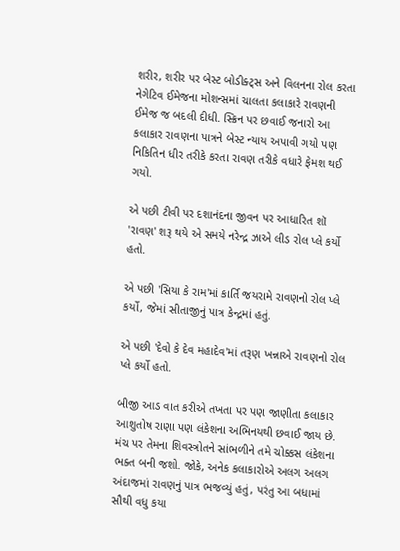શરીર, શરીર પર બેસ્ટ બોડીક્ટ્સ અને વિલનના રોલ કરતા નેગેટિવ ઈમેજના મોશન્સમાં ચાલતા કલાકારે રાવણની ઈમેજ જ બદલી દીધી. સ્ક્રિન પર છવાઈ જનારો આ કલાકાર રાવણના પાત્રને બેસ્ટ ન્યાય અપાવી ગયો પણ નિકિતિન ધીર તરીકે કરતા રાવણ તરીકે વધારે ફેમશ થઈ ગયો.

એ પછી ટીવી પર દશાનંદના જીવન પર આધારિત શૉ 'રાવણ' શરૂ થયે એ સમયે નરેન્દ્ર ઝાએ લીડ રોલ પ્લે કર્યો હતો.

એ પછી 'સિયા કે રામ'માં કાર્તિ જયરામે રાવણનો રોલ પ્લે કર્યો, જેમાં સીતાજીનું પાત્ર કેન્દ્રમાં હતું.

એ પછી 'દેવો કે દેવ મહાદેવ'માં તરૂણ ખન્નાએ રાવણનો રોલ પ્લે કર્યો હતો.

બીજી આડ વાત કરીએ તખતા પર પણ જાણીતા કલાકાર આશુતોષ રાણા પણ લંકેશના અભિનયથી છવાઈ જાય છે. મંચ પર તેમના શિવસ્ત્રોતને સાંભળીને તમે ચોક્કસ લંકેશના ભક્ત બની જશો. જોકે, અનેક કલાકારોએ અલગ અલગ અંદાજમાં રાવણનું પાત્ર ભજવ્યું હતું, પરંતુ આ બધામાં સૌથી વધુ કયા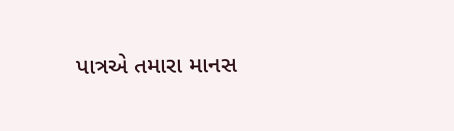પાત્રએ તમારા માનસ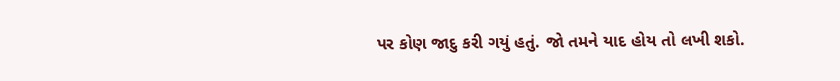પર કોણ જાદુ કરી ગયું હતું. જો તમને યાદ હોય તો લખી શકો.